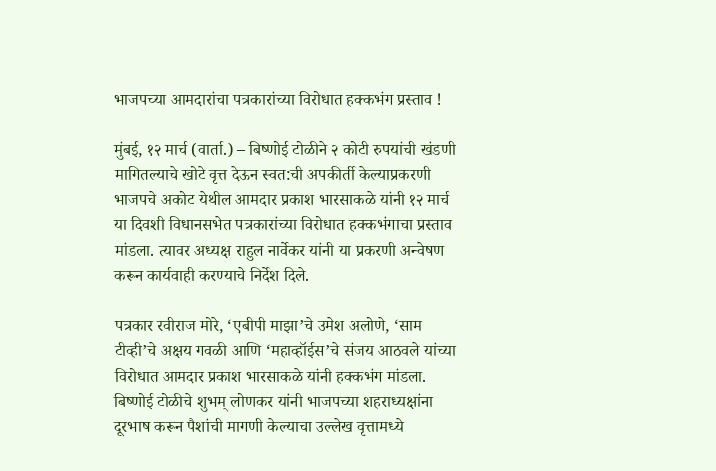भाजपच्या आमदारांचा पत्रकारांच्या विरोधात हक्कभंग प्रस्ताव !

मुंबई, १२ मार्च (वार्ता.) – बिष्णोई टोळीने २ कोटी रुपयांची खंडणी मागितल्याचे खोटे वृत्त देऊन स्वत:ची अपकीर्ती केल्याप्रकरणी भाजपचे अकोट येथील आमदार प्रकाश भारसाकळे यांनी १२ मार्च या दिवशी विधानसभेत पत्रकारांच्या विरोधात हक्कभंगाचा प्रस्ताव मांडला. त्यावर अध्यक्ष राहुल नार्वेकर यांनी या प्रकरणी अन्वेषण करून कार्यवाही करण्याचे निर्देश दिले.

पत्रकार रवीराज मोरे, ‘एबीपी माझा’चे उमेश अलोणे, ‘साम टीव्ही’चे अक्षय गवळी आणि ‘महाव्हॉईस’चे संजय आठवले यांच्या विरोधात आमदार प्रकाश भारसाकळे यांनी हक्कभंग मांडला. बिष्णोई टोळीचे शुभम् लोणकर यांनी भाजपच्या शहराध्यक्षांना दूरभाष करून पैशांची मागणी केल्याचा उल्लेख वृत्तामध्ये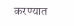करण्यात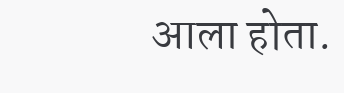आला होता.